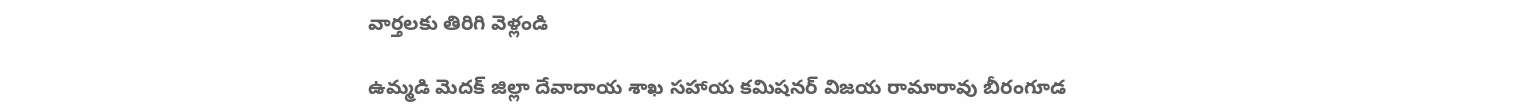వార్తలకు తిరిగి వెళ్లండి

ఉమ్మడి మెదక్ జిల్లా దేవాదాయ శాఖ సహాయ కమిషనర్ విజయ రామారావు బీరంగూడ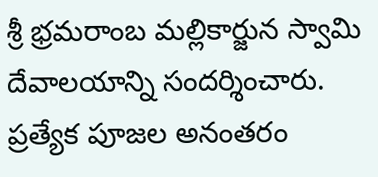శ్రీ భ్రమరాంబ మల్లికార్జున స్వామి దేవాలయాన్ని సందర్శించారు. ప్రత్యేక పూజల అనంతరం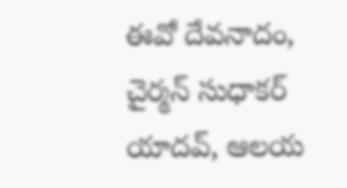ఈవో దేవనాదం, చైర్మన్ సుధాకర్ యాదవ్, ఆలయ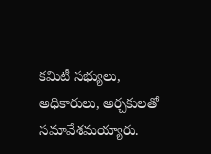కమిటీ సభ్యులు, అధికారులు, అర్చకులతో సమావేశమయ్యారు.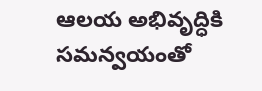ఆలయ అభివృద్ధికి సమన్వయంతో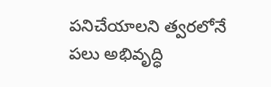పనిచేయాలని త్వరలోనే పలు అభివృద్ధి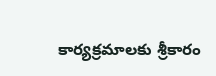కార్యక్రమాలకు శ్రీకారం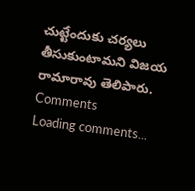చుట్టేందుకు చర్యలు తీసుకుంటామని విజయ రామారావు తెలిపారు.
Comments
Loading comments...